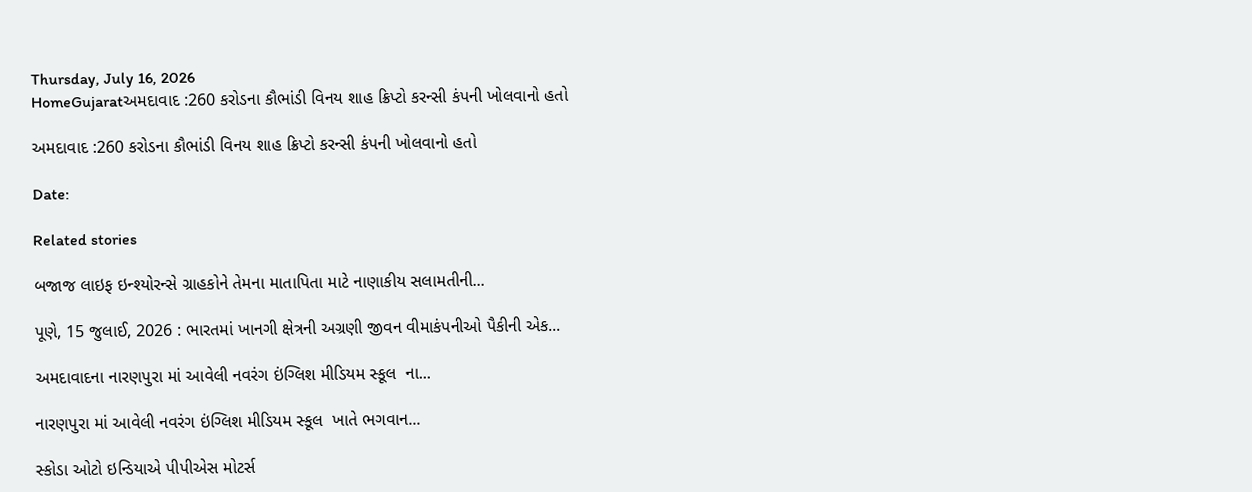Thursday, July 16, 2026
HomeGujaratઅમદાવાદ :260 કરોડના કૌભાંડી વિનય શાહ ક્રિપ્ટો કરન્સી કંપની ખોલવાનો હતો

અમદાવાદ :260 કરોડના કૌભાંડી વિનય શાહ ક્રિપ્ટો કરન્સી કંપની ખોલવાનો હતો

Date:

Related stories

બજાજ લાઇફ ઇન્શ્યોરન્સે ગ્રાહકોને તેમના માતાપિતા માટે નાણાકીય સલામતીની...

પૂણે, 15 જુલાઈ, 2026 : ભારતમાં ખાનગી ક્ષેત્રની અગ્રણી જીવન વીમાકંપનીઓ પૈકીની એક...

અમદાવાદના નારણપુરા માં આવેલી નવરંગ ઇંગ્લિશ મીડિયમ સ્કૂલ  ના...

નારણપુરા માં આવેલી નવરંગ ઇંગ્લિશ મીડિયમ સ્કૂલ  ખાતે ભગવાન...

સ્કોડા ઓટો ઇન્ડિયાએ પીપીએસ મોટર્સ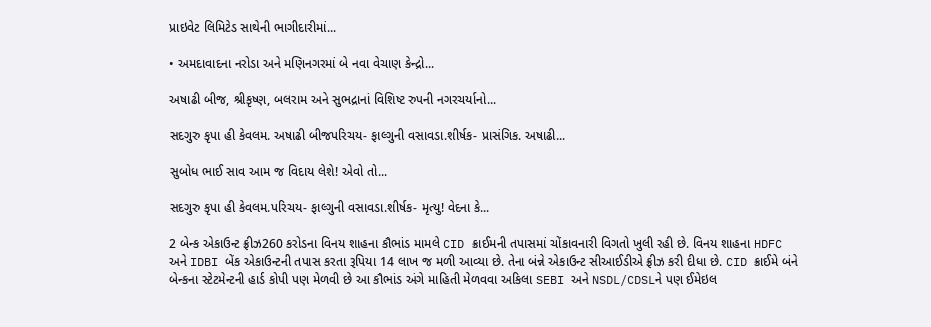પ્રાઇવેટ લિમિટેડ સાથેની ભાગીદારીમાં...

• અમદાવાદના નરોડા અને મણિનગરમાં બે નવા વેચાણ કેન્દ્રો...

અષાઢી બીજ, શ્રીકૃષ્ણ, બલરામ અને સુભદ્રાનાં વિશિષ્ટ રુપની નગરચર્યાનો...

સદગુરુ કૃપા હી કેવલમ. અષાઢી બીજપરિચય- ફાલ્ગુની વસાવડા.શીર્ષક- પ્રાસંગિક. અષાઢી...

સુબોધ ભાઈ સાવ આમ જ વિદાય લેશે! એવો તો...

સદગુરુ કૃપા હી કેવલમ.પરિચય- ફાલ્ગુની વસાવડા.શીર્ષક- મૃત્યુ! વેદના કે...

2 બેન્ક એકાઉન્ટ ફ્રીઝ260 કરોડના વિનય શાહના કૌભાંડ મામલે CID ક્રાઈમની તપાસમાં ચોંકાવનારી વિગતો ખુલી રહી છે. વિનય શાહના HDFC અને IDBI બેંક એકાઉન્ટની તપાસ કરતા રૂપિયા 14 લાખ જ મળી આવ્યા છે. તેના બંન્ને એકાઉન્ટ સીઆઈડીએ ફ્રીઝ કરી દીધા છે. CID ક્રાઈમે બંને બેન્કના સ્ટેટમેન્ટની હાર્ડ કોપી પણ મેળવી છે આ કૌભાંડ અંગે માહિતી મેળવવા અકિલા SEBI અને NSDL/CDSLને પણ ઈમેઇલ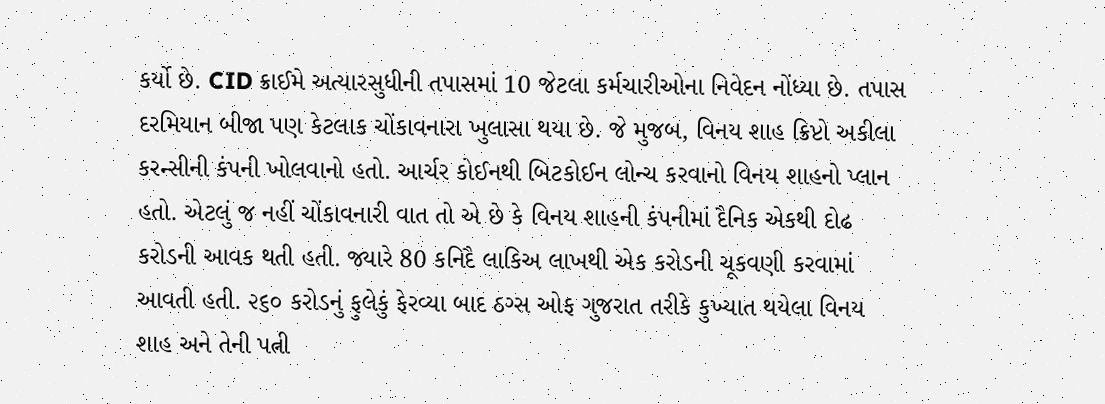કર્યો છે. CID ક્રાઈમે અત્યારસુધીની તપાસમાં 10 જેટલા કર્મચારીઓના નિવેદન નોંધ્યા છે. તપાસ દરમિયાન બીજા પણ કેટલાક ચોંકાવનારા ખુલાસા થયા છે. જે મુજબ, વિનય શાહ ક્રિપ્ટો અકીલા કરન્સીની કંપની ખોલવાનો હતો. આર્ચર કોઈનથી બિટકોઈન લોન્ચ કરવાનો વિનય શાહનો પ્લાન હતો. એટલું જ નહીં ચોંકાવનારી વાત તો એ છે કે વિનય શાહની કંપનીમાં દૈનિક એકથી દોઢ કરોડની આવક થતી હતી. જ્યારે 80 કનિદૈ લાકિઅ લાખથી એક કરોડની ચૂકવણી કરવામાં આવતી હતી. ૨૬૦ કરોડનું ફુલેકું ફેરવ્યા બાદ ઠગ્સ ઓફ ગુજરાત તરીકે કુખ્યાત થયેલા વિનય શાહ અને તેની પત્ની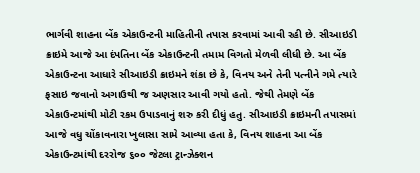ભાર્ગવી શાહના બેંક એકાઉન્ટની માહિતીની તપાસ કરવામાં આવી રહી છે. સીઆઇડી ક્રાઇમે આજે આ દંપતિના બેંક એકાઉન્ટની તમામ વિગતો મેળવી લીધી છે. આ બેંક એકાઉન્ટના આધારે સીઆઇડી ક્રાઇમને શંકા છે કે, વિનય અને તેની પત્નીને ગમે ત્યારે ફસાઇ જવાનો અગાઉથી જ અણસાર આવી ગયો હતો. જેથી તેમણે બેંક એકાઉન્ટમાંથી મોટી રકમ ઉપાડવાનું શરુ કરી દીધું હતુ. સીઆઇડી ક્રાઇમની તપાસમાં આજે વધુ ચોંકાવનારા ખુલાસા સામે આવ્યા હતા કે, વિનય શાહના આ બેંક એકાઉન્ટમાંથી દરરોજ ૬૦૦ જેટલા ટ્રાન્ઝેક્શન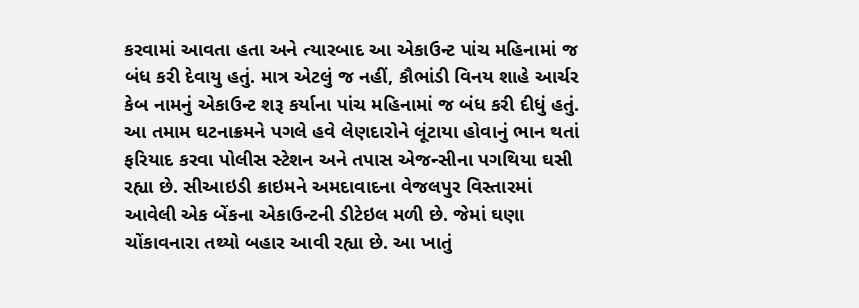કરવામાં આવતા હતા અને ત્યારબાદ આ એકાઉન્ટ પાંચ મહિનામાં જ બંધ કરી દેવાયુ હતું. માત્ર એટલું જ નહીં, કૌભાંડી વિનય શાહે આર્ચર કેબ નામનું એકાઉન્ટ શરૂ કર્યાના પાંચ મહિનામાં જ બંધ કરી દીધું હતું. આ તમામ ઘટનાક્રમને પગલે હવે લેણદારોને લૂંટાયા હોવાનું ભાન થતાં ફરિયાદ કરવા પોલીસ સ્ટેશન અને તપાસ એજન્સીના પગથિયા ઘસી રહ્યા છે. સીઆઇડી ક્રાઇમને અમદાવાદના વેજલપુર વિસ્તારમાં આવેલી એક બેંકના એકાઉન્ટની ડીટેઇલ મળી છે. જેમાં ઘણા ચોંકાવનારા તથ્યો બહાર આવી રહ્યા છે. આ ખાતું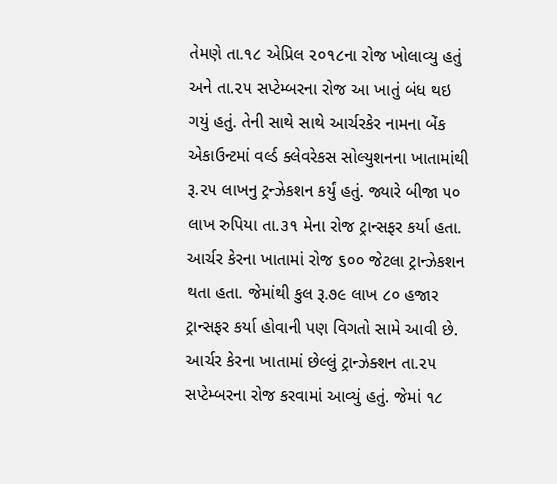તેમણે તા.૧૮ એપ્રિલ ૨૦૧૮ના રોજ ખોલાવ્યુ હતું અને તા.૨૫ સપ્ટેમ્બરના રોજ આ ખાતું બંધ થઇ ગયું હતું. તેની સાથે સાથે આર્ચરકેર નામના બેંક એકાઉન્ટમાં વર્લ્ડ ક્લેવરેકસ સોલ્યુશનના ખાતામાંથી રૂ.૨૫ લાખનુ ટ્રન્ઝેકશન કર્યું હતું. જ્યારે બીજા ૫૦ લાખ રુપિયા તા.૩૧ મેના રોજ ટ્રાન્સફર કર્યા હતા. આર્ચર કેરના ખાતામાં રોજ ૬૦૦ જેટલા ટ્રાન્ઝેકશન થતા હતા. જેમાંથી કુલ રૂ.૭૯ લાખ ૮૦ હજાર ટ્રાન્સફર કર્યા હોવાની પણ વિગતો સામે આવી છે. આર્ચર કેરના ખાતામાં છેલ્લું ટ્રાન્ઝેક્શન તા.૨૫ સપ્ટેમ્બરના રોજ કરવામાં આવ્યું હતું. જેમાં ૧૮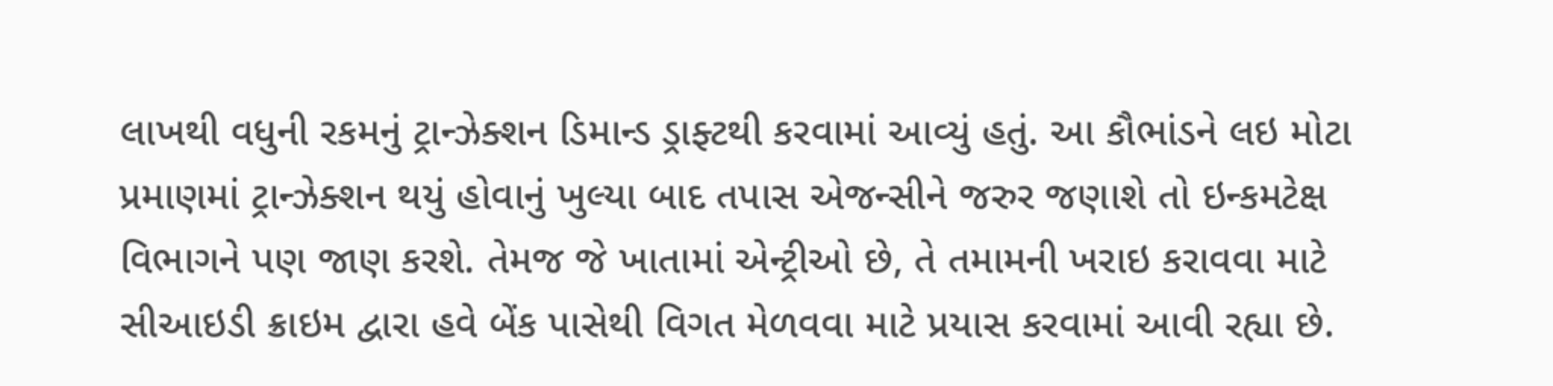લાખથી વધુની રકમનું ટ્રાન્ઝેક્શન ડિમાન્ડ ડ્રાફ્ટથી કરવામાં આવ્યું હતું. આ કૌભાંડને લઇ મોટા પ્રમાણમાં ટ્રાન્ઝેક્શન થયું હોવાનું ખુલ્યા બાદ તપાસ એજન્સીને જરુર જણાશે તો ઇન્કમટેક્ષ વિભાગને પણ જાણ કરશે. તેમજ જે ખાતામાં એન્ટ્રીઓ છે, તે તમામની ખરાઇ કરાવવા માટે સીઆઇડી ક્રાઇમ દ્વારા હવે બેંક પાસેથી વિગત મેળવવા માટે પ્રયાસ કરવામાં આવી રહ્યા છે.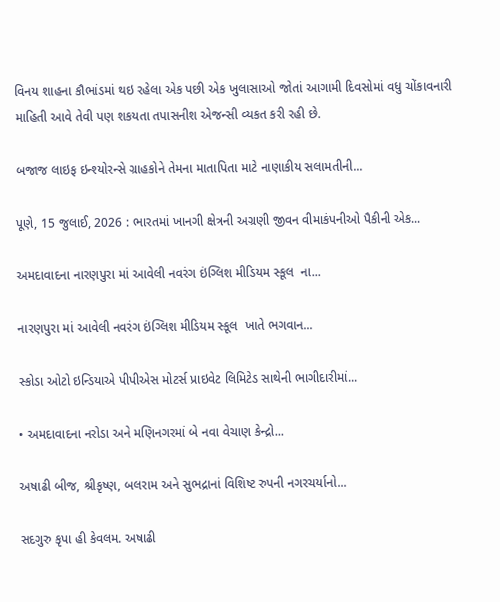વિનય શાહના કૌભાંડમાં થઇ રહેલા એક પછી એક ખુલાસાઓ જોતાં આગામી દિવસોમાં વધુ ચોંકાવનારી માહિતી આવે તેવી પણ શકયતા તપાસનીશ એજન્સી વ્યકત કરી રહી છે.

બજાજ લાઇફ ઇન્શ્યોરન્સે ગ્રાહકોને તેમના માતાપિતા માટે નાણાકીય સલામતીની...

પૂણે, 15 જુલાઈ, 2026 : ભારતમાં ખાનગી ક્ષેત્રની અગ્રણી જીવન વીમાકંપનીઓ પૈકીની એક...

અમદાવાદના નારણપુરા માં આવેલી નવરંગ ઇંગ્લિશ મીડિયમ સ્કૂલ  ના...

નારણપુરા માં આવેલી નવરંગ ઇંગ્લિશ મીડિયમ સ્કૂલ  ખાતે ભગવાન...

સ્કોડા ઓટો ઇન્ડિયાએ પીપીએસ મોટર્સ પ્રાઇવેટ લિમિટેડ સાથેની ભાગીદારીમાં...

• અમદાવાદના નરોડા અને મણિનગરમાં બે નવા વેચાણ કેન્દ્રો...

અષાઢી બીજ, શ્રીકૃષ્ણ, બલરામ અને સુભદ્રાનાં વિશિષ્ટ રુપની નગરચર્યાનો...

સદગુરુ કૃપા હી કેવલમ. અષાઢી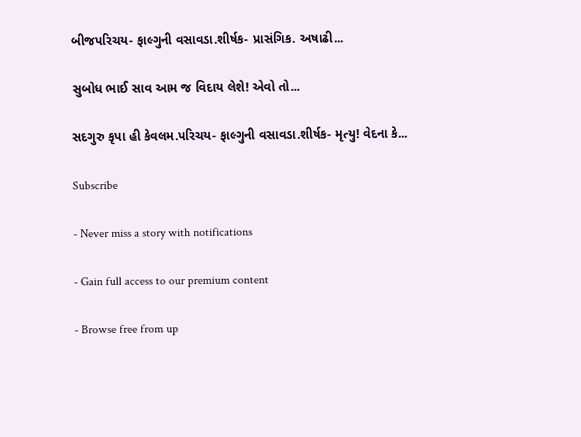બીજપરિચય- ફાલ્ગુની વસાવડા.શીર્ષક- પ્રાસંગિક. અષાઢી...

સુબોધ ભાઈ સાવ આમ જ વિદાય લેશે! એવો તો...

સદગુરુ કૃપા હી કેવલમ.પરિચય- ફાલ્ગુની વસાવડા.શીર્ષક- મૃત્યુ! વેદના કે...

Subscribe

- Never miss a story with notifications

- Gain full access to our premium content

- Browse free from up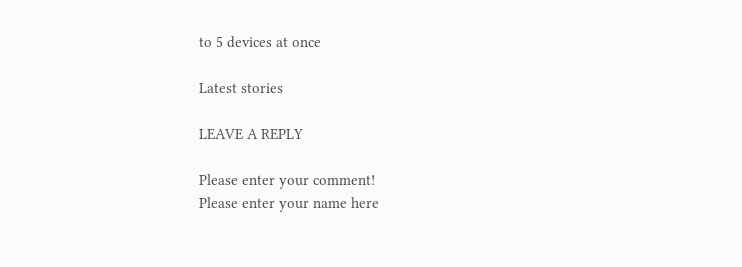to 5 devices at once

Latest stories

LEAVE A REPLY

Please enter your comment!
Please enter your name here